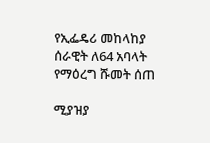የኢፌዴሪ መከላከያ ሰራዊት ለ64 አባላት የማዕረግ ሹመት ሰጠ

ሚያዝያ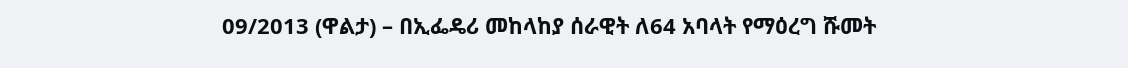09/2013 (ዋልታ) – በኢፌዴሪ መከላከያ ሰራዊት ለ64 አባላት የማዕረግ ሹመት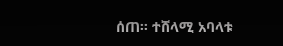ሰጠ፡፡ ተሸላሚ አባላቱ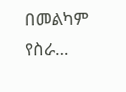በመልካም የስራ…